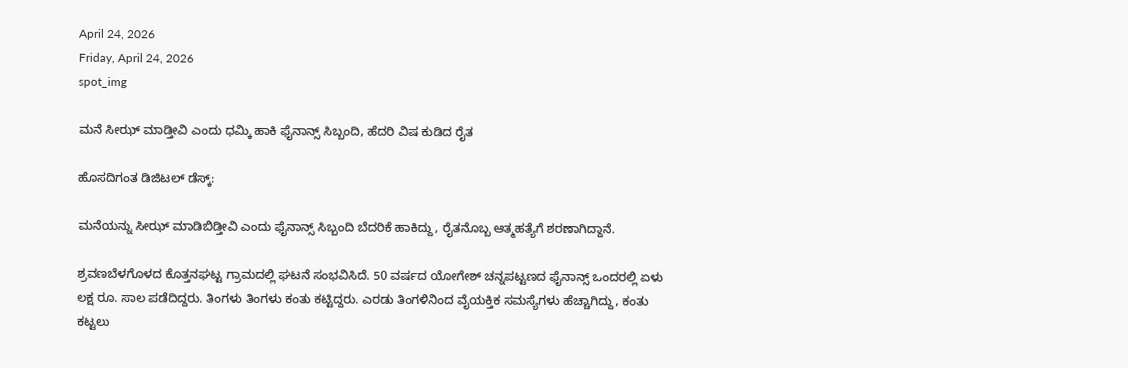April 24, 2026
Friday, April 24, 2026
spot_img

ಮನೆ ಸೀಝ್‌ ಮಾಡ್ತೀವಿ ಎಂದು ಧಮ್ಕಿ ಹಾಕಿ ಫೈನಾನ್ಸ್‌ ಸಿಬ್ಬಂದಿ, ಹೆದರಿ ವಿಷ ಕುಡಿದ ರೈತ

ಹೊಸದಿಗಂತ ಡಿಜಿಟಲ್‌ ಡೆಸ್ಕ್‌:

ಮನೆಯನ್ನು ಸೀಝ್‌ ಮಾಡಿಬಿಡ್ತೀವಿ ಎಂದು ಫೈನಾನ್ಸ್‌ ಸಿಬ್ಬಂದಿ ಬೆದರಿಕೆ ಹಾಕಿದ್ದು, ರೈತನೊಬ್ಬ ಆತ್ಮಹತ್ಯೆಗೆ ಶರಣಾಗಿದ್ದಾನೆ.

ಶ್ರವಣಬೆಳಗೊಳದ ಕೊತ್ತನಘಟ್ಟ ಗ್ರಾಮದಲ್ಲಿ ಘಟನೆ ಸಂಭವಿಸಿದೆ. 50 ವರ್ಷದ ಯೋಗೇಶ್‌ ಚನ್ನಪಟ್ಟಣದ ಫೈನಾನ್ಸ್‌ ಒಂದರಲ್ಲಿ ಏಳು ಲಕ್ಷ ರೂ. ಸಾಲ ಪಡೆದಿದ್ದರು. ತಿಂಗಳು ತಿಂಗಳು ಕಂತು ಕಟ್ಟಿದ್ದರು. ಎರಡು ತಿಂಗಳಿನಿಂದ ವೈಯಕ್ತಿಕ ಸಮಸ್ಯೆಗಳು ಹೆಚ್ಚಾಗಿದ್ದು, ಕಂತು ಕಟ್ಟಲು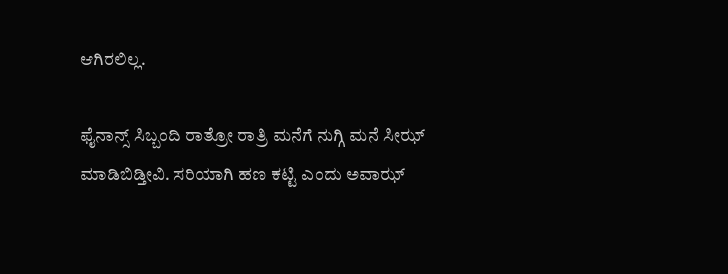ಆಗಿರಲಿಲ್ಲ.

ಫೈನಾನ್ಸ್‌ ಸಿಬ್ಬಂದಿ ರಾತ್ರೋ ರಾತ್ರಿ ಮನೆಗೆ ನುಗ್ಗಿ ಮನೆ ಸೀಝ್‌ ಮಾಡಿಬಿಡ್ತೀವಿ. ಸರಿಯಾಗಿ ಹಣ ಕಟ್ಟಿ ಎಂದು ಅವಾಝ್‌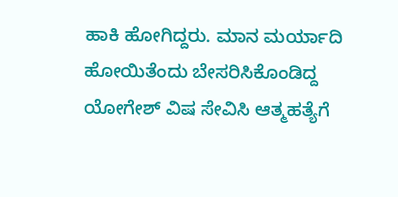ಹಾಕಿ ಹೋಗಿದ್ದರು. ಮಾನ ಮರ್ಯಾದಿ ಹೋಯಿತೆಂದು ಬೇಸರಿಸಿಕೊಂಡಿದ್ದ ಯೋಗೇಶ್‌ ವಿಷ ಸೇವಿಸಿ ಆತ್ಮಹತ್ಯೆಗೆ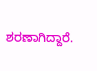ಶರಣಾಗಿದ್ದಾರೆ.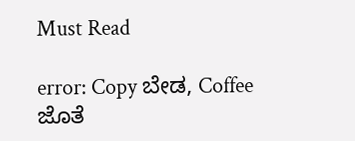Must Read

error: Copy ಬೇಡ, Coffee ಜೊತೆ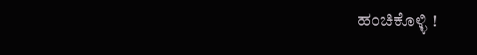ಹಂಚಿಕೊಳ್ಳಿ !